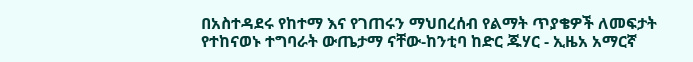በአስተዳደሩ የከተማ እና የገጠሩን ማህበረሰብ የልማት ጥያቄዎች ለመፍታት የተከናወኑ ተግባራት ውጤታማ ናቸው-ከንቲባ ከድር ጁሃር - ኢዜአ አማርኛ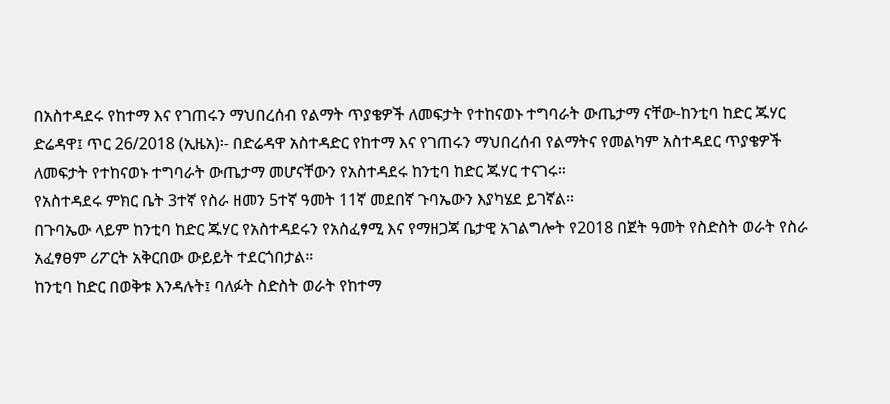በአስተዳደሩ የከተማ እና የገጠሩን ማህበረሰብ የልማት ጥያቄዎች ለመፍታት የተከናወኑ ተግባራት ውጤታማ ናቸው-ከንቲባ ከድር ጁሃር
ድሬዳዋ፤ ጥር 26/2018 (ኢዜአ)፡- በድሬዳዋ አስተዳድር የከተማ እና የገጠሩን ማህበረሰብ የልማትና የመልካም አስተዳደር ጥያቄዎች ለመፍታት የተከናወኑ ተግባራት ውጤታማ መሆናቸውን የአስተዳደሩ ከንቲባ ከድር ጁሃር ተናገሩ።
የአስተዳደሩ ምክር ቤት 3ተኛ የስራ ዘመን 5ተኛ ዓመት 11ኛ መደበኛ ጉባኤውን እያካሄደ ይገኛል።
በጉባኤው ላይም ከንቲባ ከድር ጁሃር የአስተዳደሩን የአስፈፃሚ እና የማዘጋጃ ቤታዊ አገልግሎት የ2018 በጀት ዓመት የስድስት ወራት የስራ አፈፃፀም ሪፖርት አቅርበው ውይይት ተደርጎበታል።
ከንቲባ ከድር በወቅቱ እንዳሉት፤ ባለፉት ስድስት ወራት የከተማ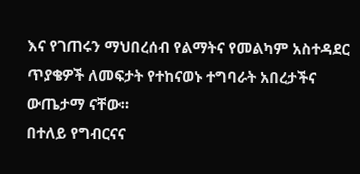እና የገጠሩን ማህበረሰብ የልማትና የመልካም አስተዳደር ጥያቄዎች ለመፍታት የተከናወኑ ተግባራት አበረታችና ውጤታማ ናቸው።
በተለይ የግብርናና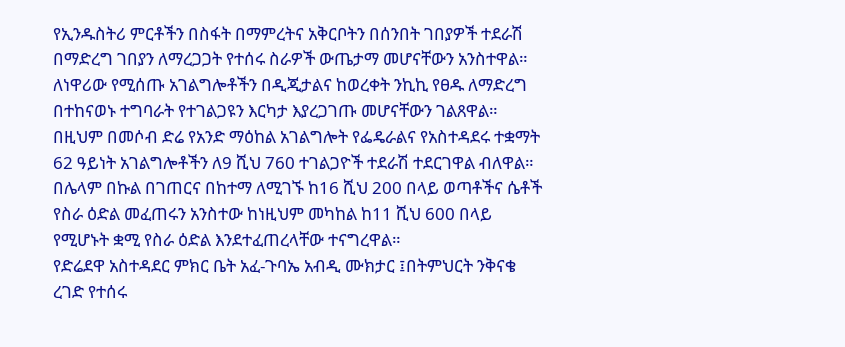የኢንዱስትሪ ምርቶችን በስፋት በማምረትና አቅርቦትን በሰንበት ገበያዎች ተደራሽ በማድረግ ገበያን ለማረጋጋት የተሰሩ ስራዎች ውጤታማ መሆናቸውን አንስተዋል።
ለነዋሪው የሚሰጡ አገልግሎቶችን በዲጂታልና ከወረቀት ንኪኪ የፀዱ ለማድረግ በተከናወኑ ተግባራት የተገልጋዩን እርካታ እያረጋገጡ መሆናቸውን ገልጸዋል።
በዚህም በመሶብ ድሬ የአንድ ማዕከል አገልግሎት የፌዴራልና የአስተዳደሩ ተቋማት 62 ዓይነት አገልግሎቶችን ለ9 ሺህ 760 ተገልጋዮች ተደራሽ ተደርገዋል ብለዋል።
በሌላም በኩል በገጠርና በከተማ ለሚገኙ ከ16 ሺህ 200 በላይ ወጣቶችና ሴቶች የስራ ዕድል መፈጠሩን አንስተው ከነዚህም መካከል ከ11 ሺህ 600 በላይ የሚሆኑት ቋሚ የስራ ዕድል እንደተፈጠረላቸው ተናግረዋል።
የድሬደዋ አስተዳደር ምክር ቤት አፈ-ጉባኤ አብዲ ሙክታር ፤በትምህርት ንቅናቄ ረገድ የተሰሩ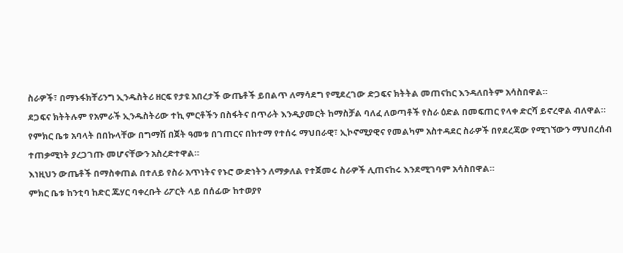ስራዎች፣ በማኑፋክቸሪንግ ኢንዱስትሪ ዘርፍ የታዩ አበረታች ውጤቶች ይበልጥ ለማሳደግ የሚደረገው ድጋፍና ክትትል መጠናከር እንዳለበትም አሳስበዋል።
ደጋፍና ክትትሉም የአምራች ኢንዱስትሪው ተኪ ምርቶችን በስፋትና በጥራት እንዲያመርት ከማስቻል ባለፈ ለወጣቶች የስራ ዕድል በመፍጠር የላቀ ድርሻ ይኖረዋል ብለዋል።
የምክር ቤቱ አባላት በበኩላቸው በግማሽ በጀት ዓመቱ በገጠርና በከተማ የተሰሩ ማህበራዊ፣ ኢኮኖሚያዊና የመልካም አስተዳደር ስራዎች በየደረጃው የሚገኘውን ማህበረሰብ ተጠቃሚነት ያረጋገጡ መሆናቸውን አስረድተዋል።
እነዚህን ውጤቶች በማስቀጠል በተለይ የስራ አጥነትና የኑሮ ውድነትን ለማቃለል የተጀመሩ ስራዎች ሊጠናከሩ እንደሚገባም አሳስበዋል።
ምክር ቤቱ ከንቲባ ከድር ጁሃር ባቀረቡት ሪፖርት ላይ በሰፊው ከተወያየ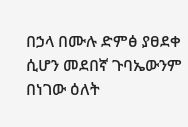በኃላ በሙሉ ድምፅ ያፀደቀ ሲሆን መደበኛ ጉባኤውንም በነገው ዕለት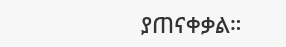ያጠናቀቃል።